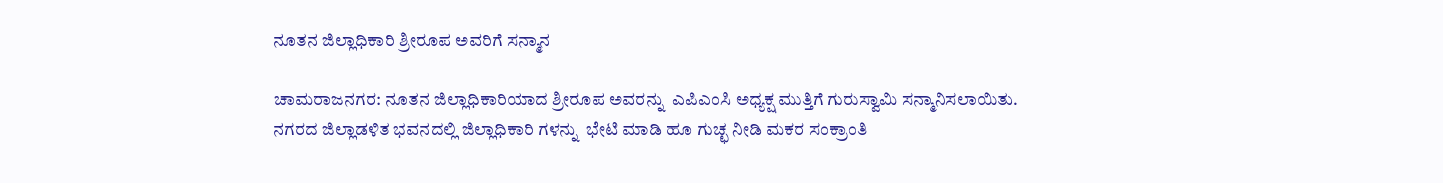ನೂತನ ಜಿಲ್ಲಾಧಿಕಾರಿ ಶ್ರೀರೂಪ ಅವರಿಗೆ ಸನ್ಮಾನ

ಚಾಮರಾಜನಗರ: ನೂತನ ಜಿಲ್ಲಾಧಿಕಾರಿಯಾದ ಶ್ರೀರೂಪ ಅವರನ್ನು  ಎಪಿಎಂಸಿ ಅಧ್ಯಕ್ಷ ಮುತ್ತಿಗೆ ಗುರುಸ್ವಾಮಿ ಸನ್ಮಾನಿಸಲಾಯಿತು.
ನಗರದ ಜಿಲ್ಲಾಡಳಿತ ಭವನದಲ್ಲಿ ಜಿಲ್ಲಾಧಿಕಾರಿ ಗಳನ್ನು  ಭೇಟಿ ಮಾಡಿ ಹೂ ಗುಚ್ಛ ನೀಡಿ ಮಕರ ಸಂಕ್ರಾಂತಿ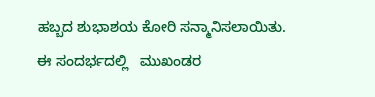ಹಬ್ಬದ ಶುಭಾಶಯ ಕೋರಿ ಸನ್ಮಾನಿಸಲಾಯಿತು.
ಈ ಸಂದರ್ಭದಲ್ಲಿ   ಮುಖಂಡರ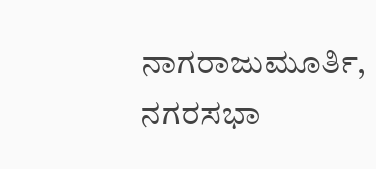ನಾಗರಾಜುಮೂರ್ತಿ, ನಗರಸಭಾ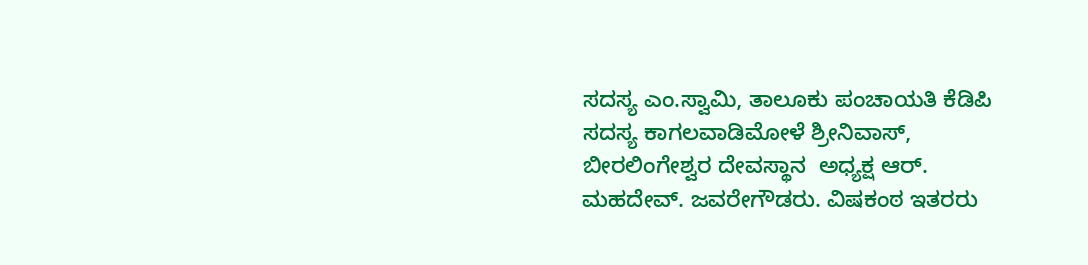ಸದಸ್ಯ ಎಂ.ಸ್ವಾಮಿ, ತಾಲೂಕು ಪಂಚಾಯತಿ ಕೆಡಿಪಿ ಸದಸ್ಯ ಕಾಗಲವಾಡಿಮೋಳೆ ಶ್ರೀನಿವಾಸ್,  ಬೀರಲಿಂಗೇಶ್ವರ ದೇವಸ್ಥಾನ  ಅಧ್ಯಕ್ಷ ಆರ್. ಮಹದೇವ್. ಜವರೇಗೌಡರು. ವಿಷಕಂಠ ಇತರರು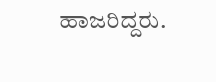ಹಾಜರಿದ್ದರು.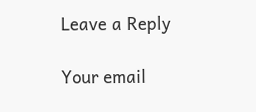Leave a Reply

Your email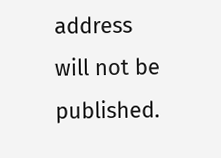address will not be published.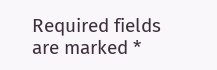Required fields are marked *